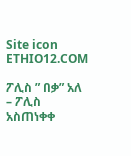Site icon ETHIO12.COM

ፖሊስ ” በቃ” አለ – ፖሊስ አስጠነቀቀ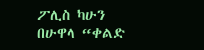ፖሊስ ካሁን በሁዋላ “ቀልድ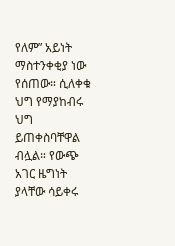የለም” አይነት ማስተንቀቂያ ነው የሰጠው። ሲለቀቁ ህግ የማያከብሩ ህግ ይጠቀስባቸዋል ብሏል። የውጭ አገር ዜግነት ያላቸው ሳይቀሩ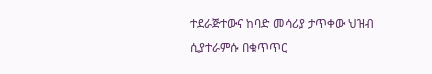ተደራጅተውና ከባድ መሳሪያ ታጥቀው ህዝብ ሲያተራምሱ በቁጥጥር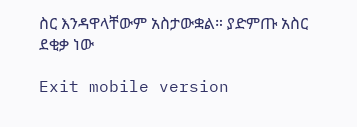ስር እንዳዋላቸውም አስታውቋል። ያድምጡ አስር ደቂቃ ነው

Exit mobile version